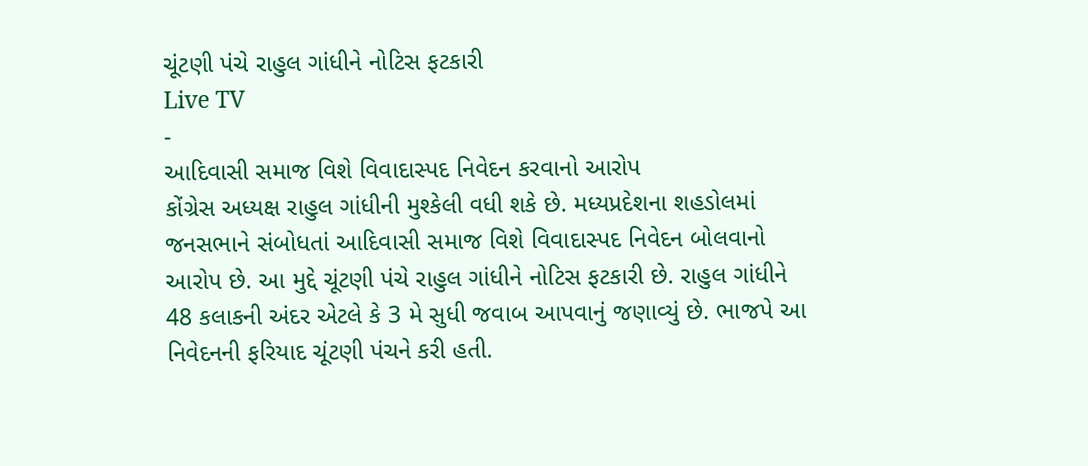ચૂંટણી પંચે રાહુલ ગાંધીને નોટિસ ફટકારી
Live TV
-
આદિવાસી સમાજ વિશે વિવાદાસ્પદ નિવેદન કરવાનો આરોપ
કોંગ્રેસ અધ્યક્ષ રાહુલ ગાંધીની મુશ્કેલી વધી શકે છે. મધ્યપ્રદેશના શહડોલમાં જનસભાને સંબોધતાં આદિવાસી સમાજ વિશે વિવાદાસ્પદ નિવેદન બોલવાનો આરોપ છે. આ મુદ્દે ચૂંટણી પંચે રાહુલ ગાંધીને નોટિસ ફટકારી છે. રાહુલ ગાંધીને 48 કલાકની અંદર એટલે કે 3 મે સુધી જવાબ આપવાનું જણાવ્યું છે. ભાજપે આ નિવેદનની ફરિયાદ ચૂંટણી પંચને કરી હતી.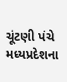ચૂંટણી પંચે મધ્યપ્રદેશના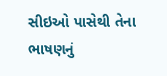સીઇઓ પાસેથી તેના ભાષણનું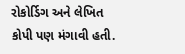રોકોર્ડિગ અને લેખિત કોપી પણ મંગાવી હતી.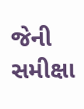જેની સમીક્ષા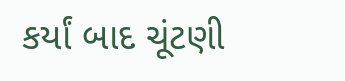કર્યાં બાદ ચૂંટણી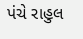પંચે રાહુલ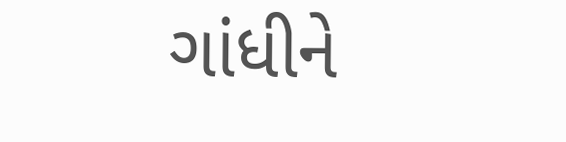ગાંધીને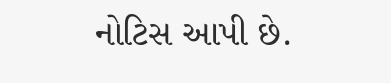નોટિસ આપી છે.